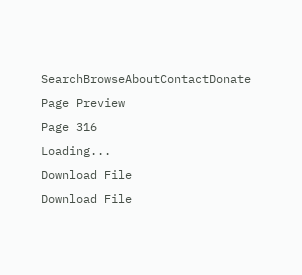SearchBrowseAboutContactDonate
Page Preview
Page 316
Loading...
Download File
Download File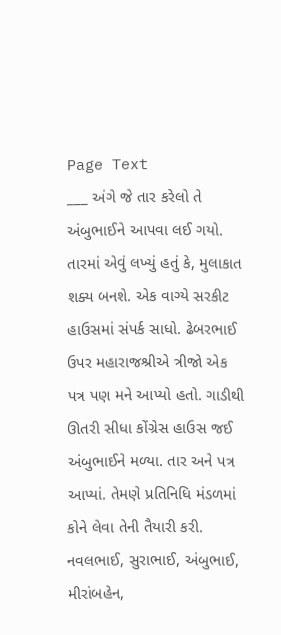Page Text
___ અંગે જે તાર કરેલો તે અંબુભાઈને આપવા લઈ ગયો. તારમાં એવું લખ્યું હતું કે, મુલાકાત શક્ય બનશે. એક વાગ્યે સરકીટ હાઉસમાં સંપર્ક સાધો. ઢેબરભાઈ ઉપર મહારાજશ્રીએ ત્રીજો એક પત્ર પણ મને આપ્યો હતો. ગાડીથી ઊતરી સીધા કોંગ્રેસ હાઉસ જઈ અંબુભાઈને મળ્યા. તાર અને પત્ર આપ્યાં. તેમણે પ્રતિનિધિ મંડળમાં કોને લેવા તેની તૈયારી કરી. નવલભાઈ, સુરાભાઈ, અંબુભાઈ, મીરાંબહેન,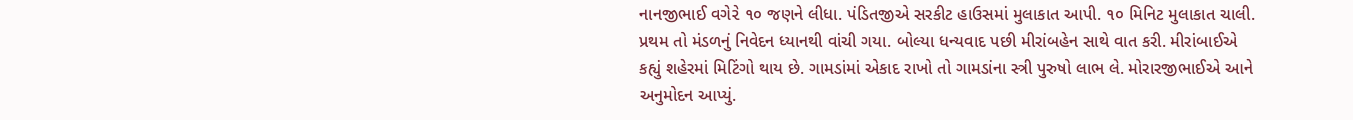નાનજીભાઈ વગે૨ે ૧૦ જણને લીધા. પંડિતજીએ સરકીટ હાઉસમાં મુલાકાત આપી. ૧૦ મિનિટ મુલાકાત ચાલી. પ્રથમ તો મંડળનું નિવેદન ધ્યાનથી વાંચી ગયા. બોલ્યા ધન્યવાદ પછી મીરાંબહેન સાથે વાત કરી. મીરાંબાઈએ કહ્યું શહેરમાં મિટિંગો થાય છે. ગામડાંમાં એકાદ રાખો તો ગામડાંના સ્ત્રી પુરુષો લાભ લે. મોરારજીભાઈએ આને અનુમોદન આપ્યું.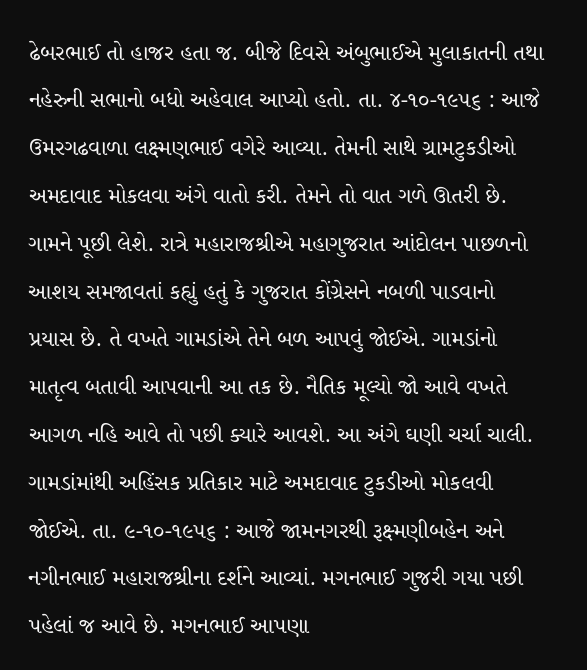ઢેબરભાઈ તો હાજર હતા જ. બીજે દિવસે અંબુભાઈએ મુલાકાતની તથા નહેરુની સભાનો બધો અહેવાલ આપ્યો હતો. તા. ૪-૧૦-૧૯૫૬ : આજે ઉમરગઢવાળા લક્ષ્મણભાઈ વગેરે આવ્યા. તેમની સાથે ગ્રામટુકડીઓ અમદાવાદ મોકલવા અંગે વાતો કરી. તેમને તો વાત ગળે ઊતરી છે. ગામને પૂછી લેશે. રાત્રે મહારાજશ્રીએ મહાગુજરાત આંદોલન પાછળનો આશય સમજાવતાં કહ્યું હતું કે ગુજરાત કોંગ્રેસને નબળી પાડવાનો પ્રયાસ છે. તે વખતે ગામડાંએ તેને બળ આપવું જોઈએ. ગામડાંનો માતૃત્વ બતાવી આપવાની આ તક છે. નૈતિક મૂલ્યો જો આવે વખતે આગળ નહિ આવે તો પછી ક્યારે આવશે. આ અંગે ઘણી ચર્ચા ચાલી. ગામડાંમાંથી અહિંસક પ્રતિકાર માટે અમદાવાદ ટુકડીઓ મોકલવી જોઈએ. તા. ૯-૧૦-૧૯૫૬ : આજે જામનગરથી રૂક્ષ્મણીબહેન અને નગીનભાઈ મહારાજશ્રીના દર્શને આવ્યાં. મગનભાઈ ગુજરી ગયા પછી પહેલાં જ આવે છે. મગનભાઈ આપણા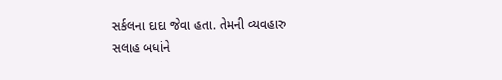સર્કલના દાદા જેવા હતા. તેમની વ્યવહારુ સલાહ બધાંને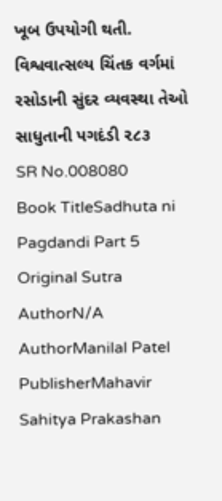ખૂબ ઉપયોગી થતી. વિશ્વવાત્સલ્ય ચિંતક વર્ગમાં રસોડાની સુંદર વ્યવસ્થા તેઓ સાધુતાની પગદંડી ૨૮૩
SR No.008080
Book TitleSadhuta ni Pagdandi Part 5
Original Sutra AuthorN/A
AuthorManilal Patel
PublisherMahavir Sahitya Prakashan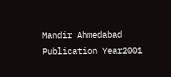Mandir Ahmedabad
Publication Year2001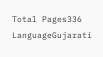Total Pages336
LanguageGujarati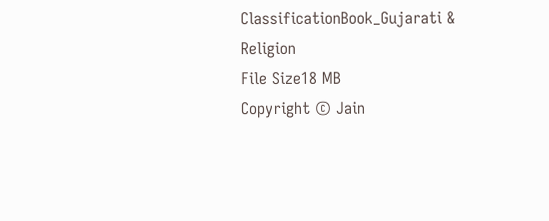ClassificationBook_Gujarati & Religion
File Size18 MB
Copyright © Jain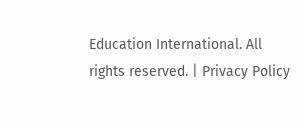Education International. All rights reserved. | Privacy Policy